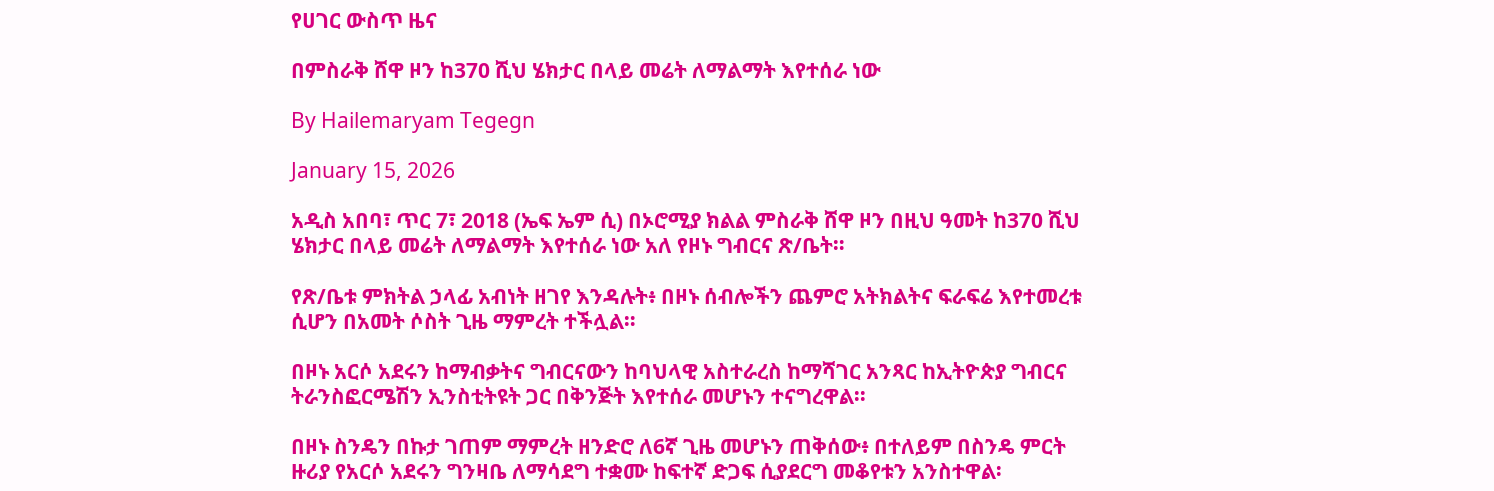የሀገር ውስጥ ዜና

በምስራቅ ሸዋ ዞን ከ370 ሺህ ሄክታር በላይ መሬት ለማልማት እየተሰራ ነው

By Hailemaryam Tegegn

January 15, 2026

አዲስ አበባ፣ ጥር 7፣ 2018 (ኤፍ ኤም ሲ) በኦሮሚያ ክልል ምስራቅ ሸዋ ዞን በዚህ ዓመት ከ370 ሺህ ሄክታር በላይ መሬት ለማልማት እየተሰራ ነው አለ የዞኑ ግብርና ጽ/ቤት።

የጽ/ቤቱ ምክትል ኃላፊ አብነት ዘገየ እንዳሉት፥ በዞኑ ሰብሎችን ጨምሮ አትክልትና ፍራፍሬ እየተመረቱ ሲሆን በአመት ሶስት ጊዜ ማምረት ተችሏል።

በዞኑ አርሶ አደሩን ከማብቃትና ግብርናውን ከባህላዊ አስተራረስ ከማሻገር አንጻር ከኢትዮጵያ ግብርና ትራንስፎርሜሽን ኢንስቲትዩት ጋር በቅንጅት እየተሰራ መሆኑን ተናግረዋል፡፡

በዞኑ ስንዴን በኩታ ገጠም ማምረት ዘንድሮ ለ6ኛ ጊዜ መሆኑን ጠቅሰው፥ በተለይም በስንዴ ምርት ዙሪያ የአርሶ አደሩን ግንዛቤ ለማሳደግ ተቋሙ ከፍተኛ ድጋፍ ሲያደርግ መቆየቱን አንስተዋል፡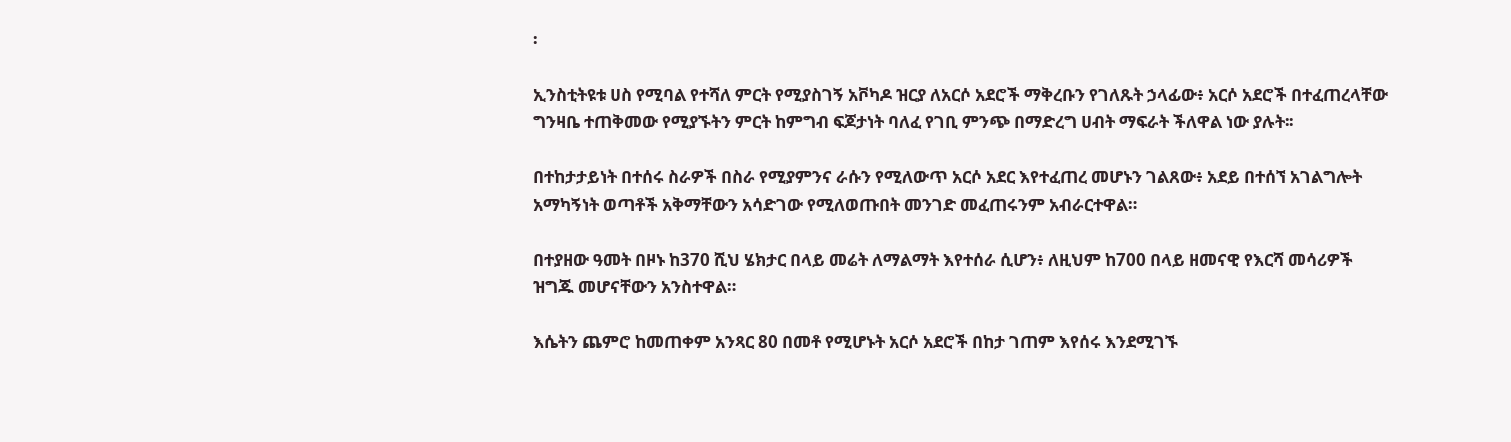፡

ኢንስቲትዩቱ ሀስ የሚባል የተሻለ ምርት የሚያስገኝ አቮካዶ ዝርያ ለአርሶ አደሮች ማቅረቡን የገለጹት ኃላፊው፥ አርሶ አደሮች በተፈጠረላቸው ግንዛቤ ተጠቅመው የሚያኙትን ምርት ከምግብ ፍጆታነት ባለፈ የገቢ ምንጭ በማድረግ ሀብት ማፍራት ችለዋል ነው ያሉት፡፡

በተከታታይነት በተሰሩ ስራዎች በስራ የሚያምንና ራሱን የሚለውጥ አርሶ አደር እየተፈጠረ መሆኑን ገልጸው፥ አደይ በተሰኘ አገልግሎት አማካኝነት ወጣቶች አቅማቸውን አሳድገው የሚለወጡበት መንገድ መፈጠሩንም አብራርተዋል።

በተያዘው ዓመት በዞኑ ከ370 ሺህ ሄክታር በላይ መሬት ለማልማት እየተሰራ ሲሆን፥ ለዚህም ከ700 በላይ ዘመናዊ የእርሻ መሳሪዎች ዝግጁ መሆናቸውን አንስተዋል።

እሴትን ጨምሮ ከመጠቀም አንጻር 80 በመቶ የሚሆኑት አርሶ አደሮች በከታ ገጠም እየሰሩ እንደሚገኙ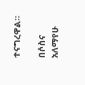ተናግረዋል።

በሶስና አለማየሁ